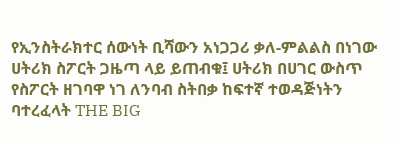የኢንስትራክተር ሰውነት ቢሻውን አነጋጋሪ ቃለ-ምልልስ በነገው ሀትሪክ ስፖርት ጋዜጣ ላይ ይጠብቁ፤ ሀትሪክ በሀገር ውስጥ የስፖርት ዘገባዋ ነገ ለንባብ ስትበቃ ከፍተኛ ተወዳጅነትን ባተረፈላት THE BIG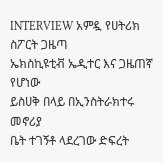INTERVIEW አምዷ የሀትሪክ ስፖርት ጋዜጣ
ኤክስኪዩቲቭ ኤዲተር እና ጋዜጠኛ የሆነው
ይስሀቅ በላይ በኢንስትራክተሩ መኖሪያ
ቤት ተገኝቶ ላደረገው ድፍረት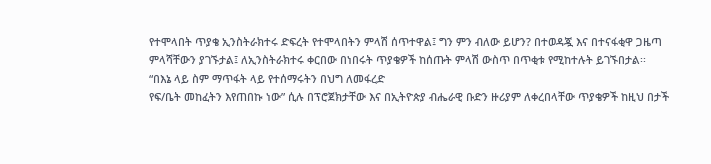የተሞላበት ጥያቄ ኢንስትራክተሩ ድፍረት የተሞላበትን ምላሽ ሰጥተዋል፤ ግን ምን ብለው ይሆን? በተወዳጇ እና በተናፋቂዋ ጋዜጣ ምላሻቸውን ያገኙታል፤ ለኢንስትራክተሩ ቀርበው በነበሩት ጥያቄዎች ከሰጡት ምላሽ ውስጥ በጥቂቱ የሚከተሉት ይገኙበታል፡፡
“በእኔ ላይ ስም ማጥፋት ላይ የተሰማሩትን በህግ ለመፋረድ
የፍ/ቤት መከፈትን እየጠበኩ ነው” ሲሉ በፕሮጀክታቸው እና በኢትዮጵያ ብሔራዊ ቡድን ዙሪያም ለቀረበላቸው ጥያቄዎች ከዚህ በታች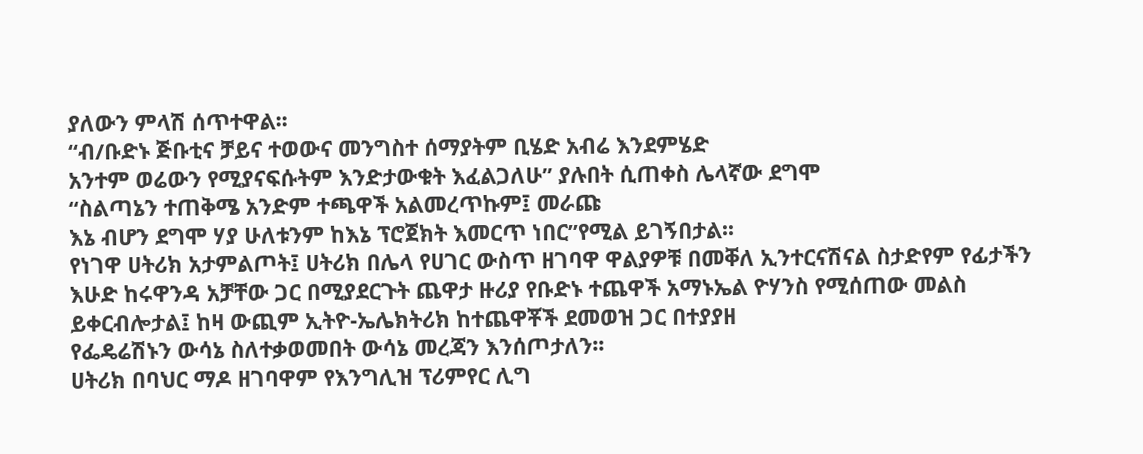ያለውን ምላሽ ሰጥተዋል፡፡
“ብ/ቡድኑ ጅቡቲና ቻይና ተወውና መንግስተ ሰማያትም ቢሄድ አብሬ እንደምሄድ
አንተም ወሬውን የሚያናፍሱትም እንድታውቁት እፈልጋለሁ” ያሉበት ሲጠቀስ ሌላኛው ደግሞ
“ስልጣኔን ተጠቅሜ አንድም ተጫዋች አልመረጥኩም፤ መራጩ
እኔ ብሆን ደግሞ ሃያ ሁለቱንም ከእኔ ፕሮጀክት እመርጥ ነበር”የሚል ይገኝበታል፡፡
የነገዋ ሀትሪክ አታምልጦት፤ ሀትሪክ በሌላ የሀገር ውስጥ ዘገባዋ ዋልያዎቹ በመቐለ ኢንተርናሽናል ስታድየም የፊታችን እሁድ ከሩዋንዳ አቻቸው ጋር በሚያደርጉት ጨዋታ ዙሪያ የቡድኑ ተጨዋች አማኑኤል ዮሃንስ የሚሰጠው መልስ ይቀርብሎታል፤ ከዛ ውጪም ኢትዮ-ኤሌክትሪክ ከተጨዋቾች ደመወዝ ጋር በተያያዘ
የፌዴሬሽኑን ውሳኔ ስለተቃወመበት ውሳኔ መረጃን እንሰጦታለን፡፡
ሀትሪክ በባህር ማዶ ዘገባዋም የእንግሊዝ ፕሪምየር ሊግ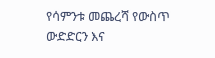የሳምንቱ መጨረሻ የውስጥ ውድድርን እና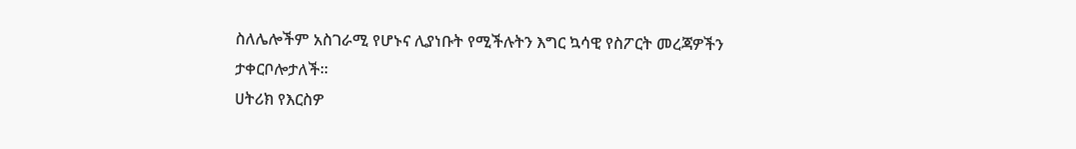ስለሌሎችም አስገራሚ የሆኑና ሊያነቡት የሚችሉትን እግር ኳሳዊ የስፖርት መረጃዎችን ታቀርቦሎታለች፡፡
ሀትሪክ የእርስዎ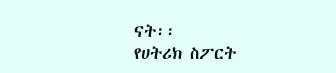ናት፡፡
የሀትሪክ ስፖርት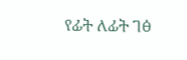የፊት ለፊት ገፅ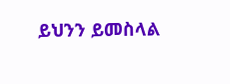ይህንን ይመስላል